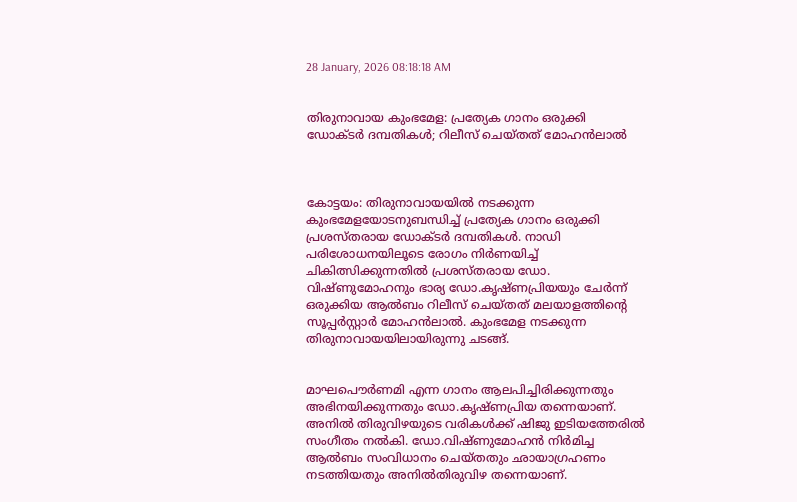28 January, 2026 08:18:18 AM


തിരുനാവായ കുംഭമേള: പ്രത്യേക ഗാനം ഒരുക്കി ഡോക്ടര്‍ ദമ്പതികള്‍; റിലീസ് ചെയ്തത് മോഹന്‍ലാല്‍



കോട്ടയം: തിരുനാവായയില്‍ നടക്കുന്ന കുംഭമേളയോടനുബന്ധിച്ച് പ്രത്യേക ഗാനം ഒരുക്കി പ്രശസ്തരായ ഡോക്ടര്‍ ദമ്പതികള്‍. നാഡി പരിശോധനയിലൂടെ രോഗം നിര്‍ണയിച്ച് ചികിത്സിക്കുന്നതില്‍ പ്രശസ്തരായ ഡോ. വിഷ്ണുമോഹനും ഭാര്യ ഡോ.കൃഷ്ണപ്രിയയും ചേര്‍ന്ന് ഒരുക്കിയ ആല്‍ബം റിലീസ് ചെയ്തത് മലയാളത്തിന്‍റെ സൂപ്പര്‍സ്റ്റാര്‍ മോഹന്‍ലാല്‍. കുംഭമേള നടക്കുന്ന തിരുനാവായയിലായിരുന്നു ചടങ്ങ്.


മാഘപൌര്‍ണമി എന്ന ഗാനം ആലപിച്ചിരിക്കുന്നതും അഭിനയിക്കുന്നതും ഡോ.കൃഷ്ണപ്രിയ തന്നെയാണ്. അനില്‍ തിരുവിഴയുടെ വരികള്‍ക്ക് ഷിജു ഇടിയത്തേരില്‍ സംഗീതം നല്‍കി. ഡോ.വിഷ്ണുമോഹന്‍ നിര്‍മിച്ച ആല്‍ബം സംവിധാനം ചെയ്തതും ഛായാഗ്രഹണം നടത്തിയതും അനില്‍തിരുവിഴ തന്നെയാണ്.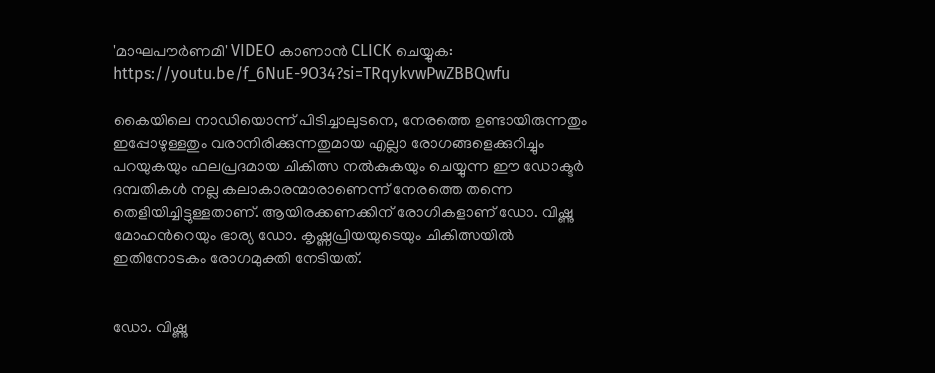'മാഘപൗര്‍ണമി' VIDEO കാണാന്‍ CLICK ചെയ്യുക: https://youtu.be/f_6NuE-9O34?si=TRqykvwPwZBBQwfu

കൈയിലെ നാഡിയൊന്ന് പിടിച്ചാലുടനെ, നേരത്തെ ഉണ്ടായിരുന്നതും ഇപ്പോഴുള്ളതും വരാനിരിക്കുന്നതുമായ എല്ലാ രോഗങ്ങളെക്കുറിച്ചും പറയുകയും ഫലപ്രദമായ ചികിത്സ നല്‍കുകയും ചെയ്യുന്ന ഈ ഡോക്ടര്‍ ദമ്പതികള്‍ നല്ല കലാകാരന്മാരാണെന്ന് നേരത്തെ തന്നെ തെളിയിച്ചിട്ടുള്ളതാണ്. ആയിരക്കണക്കിന് രോഗികളാണ് ഡോ. വിഷ്ണു മോഹന്‍റെയും ഭാര്യ ഡോ. കൃഷ്ണപ്രിയയുടെയും ചികിത്സയില്‍ ഇതിനോടകം രോഗമുക്തി നേടിയത്.


ഡോ. വിഷ്ണു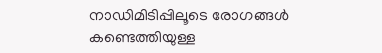നാഡിമിടിപ്പിലൂടെ രോഗങ്ങള്‍ കണ്ടെത്തിയുള്ള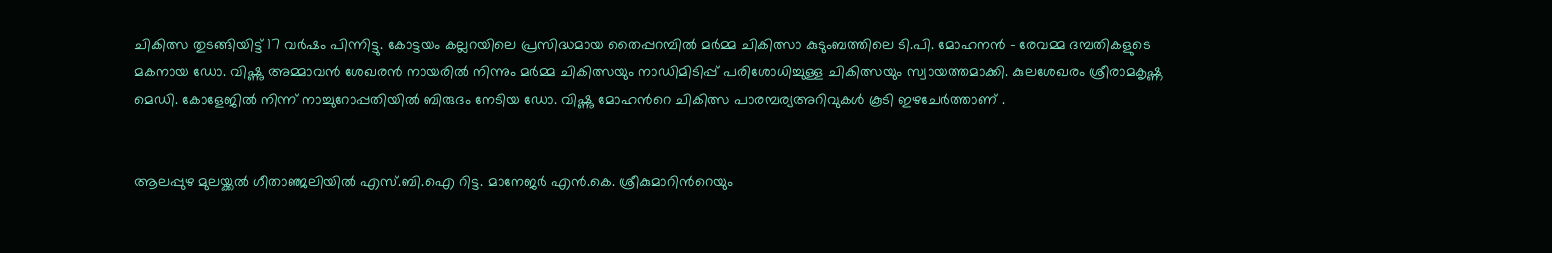ചികിത്സ തുടങ്ങിയിട്ട് 17 വര്‍ഷം പിന്നിട്ടു. കോട്ടയം കല്ലറയിലെ പ്രസിദ്ധമായ തൈപ്പറമ്പില്‍ മര്‍മ്മ ചികിത്സാ കുടുംബത്തിലെ ടി.പി. മോഹനന്‍ - രേവമ്മ ദമ്പതികളുടെ മകനായ ഡോ. വിഷ്ണു അമ്മാവന്‍ ശേഖരന്‍ നായരില്‍ നിന്നും മര്‍മ്മ ചികിത്സയും നാഡിമിടിപ്പ് പരിശോധിച്ചുള്ള ചികിത്സയും സ്വായത്തമാക്കി. കുലശേഖരം ശ്രീരാമകൃഷ്ണ മെഡി. കോളേജില്‍ നിന്ന് നാച്ചുറോപ്പതിയില്‍ ബിരുദം നേടിയ ഡോ. വിഷ്ണു മോഹന്‍റെ ചികിത്സ പാരമ്പര്യഅറിവുകള്‍ കൂടി ഇഴചേര്‍ത്താണ് .


ആലപ്പുഴ മുലയ്ക്കല്‍ ഗീതാഞ്ജലിയില്‍ എസ്.ബി.ഐ റിട്ട. മാനേജര്‍ എന്‍.കെ. ശ്രീകുമാറിന്‍റെയും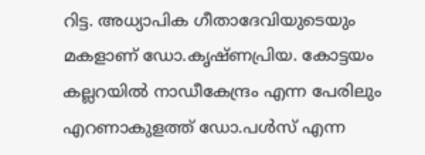റിട്ട. അധ്യാപിക ഗീതാദേവിയുടെയും മകളാണ് ഡോ.കൃഷ്ണപ്രിയ. കോട്ടയം കല്ലറയില്‍ നാഡീകേന്ദ്രം എന്ന പേരിലും എറണാകുളത്ത് ഡോ.പള്‍സ് എന്ന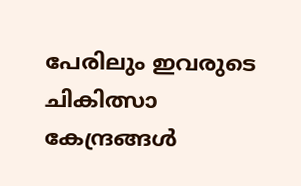പേരിലും ഇവരുടെ ചികിത്സാ കേന്ദ്രങ്ങള്‍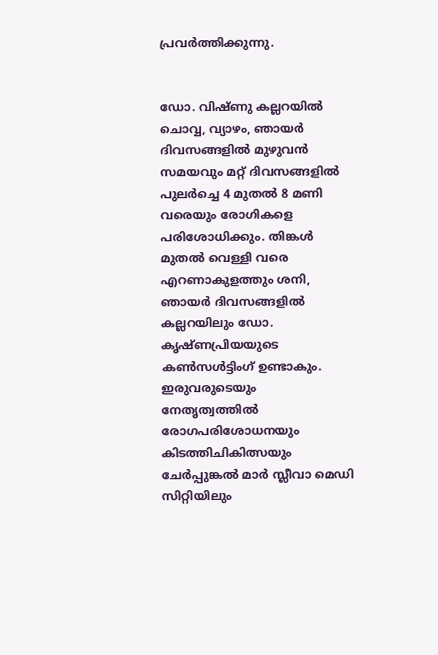പ്രവര്‍ത്തിക്കുന്നു.


ഡോ. വിഷ്ണു കല്ലറയില്‍ ചൊവ്വ, വ്യാഴം, ഞായര്‍ ദിവസങ്ങളില്‍ മുഴുവന്‍ സമയവും മറ്റ് ദിവസങ്ങളില്‍ പുലര്‍ച്ചെ 4 മുതല്‍ 8 മണി വരെയും രോഗികളെ പരിശോധിക്കും. തിങ്കള്‍ മുതല്‍ വെള്ളി വരെ എറണാകുളത്തും ശനി, ഞായര്‍ ദിവസങ്ങളില്‍ കല്ലറയിലും ഡോ. കൃഷ്ണപ്രിയയുടെ കണ്‍സള്‍ട്ടിംഗ് ഉണ്ടാകും. ഇരുവരുടെയും നേതൃത്വത്തില്‍ രോഗപരിശോധനയും കിടത്തിചികിത്സയും ചേര്‍പ്പുങ്കല്‍ മാര്‍ സ്ലീവാ മെഡി സിറ്റിയിലും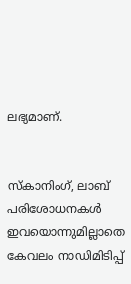ലഭ്യമാണ്.


സ്‌കാനിംഗ്, ലാബ് പരിശോധനകള്‍ ഇവയൊന്നുമില്ലാതെ കേവലം നാഡിമിടിപ്പ്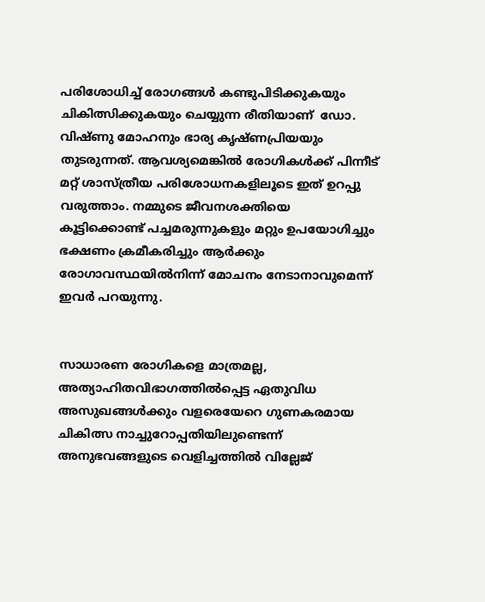പരിശോധിച്ച് രോഗങ്ങള്‍ കണ്ടുപിടിക്കുകയും ചികിത്സിക്കുകയും ചെയ്യുന്ന രീതിയാണ്  ഡോ. വിഷ്ണു മോഹനും ഭാര്യ കൃഷ്ണപ്രിയയും തുടരുന്നത്. ആവശ്യമെങ്കില്‍ രോഗികള്‍ക്ക് പിന്നീട് മറ്റ് ശാസ്ത്രീയ പരിശോധനകളിലൂടെ ഇത് ഉറപ്പു വരുത്താം. നമ്മുടെ ജീവനശക്തിയെ കൂട്ടിക്കൊണ്ട് പച്ചമരുന്നുകളും മറ്റും ഉപയോഗിച്ചും ഭക്ഷണം ക്രമീകരിച്ചും ആര്‍ക്കും രോഗാവസ്ഥയില്‍നിന്ന് മോചനം നേടാനാവുമെന്ന് ഇവര്‍ പറയുന്നു.


സാധാരണ രോഗികളെ മാത്രമല്ല, അത്യാഹിതവിഭാഗത്തില്‍പ്പെട്ട ഏതുവിധ അസുഖങ്ങള്‍ക്കും വളരെയേറെ ഗുണകരമായ ചികിത്സ നാച്ചുറോപ്പതിയിലുണ്ടെന്ന് അനുഭവങ്ങളുടെ വെളിച്ചത്തില്‍ വില്ലേജ്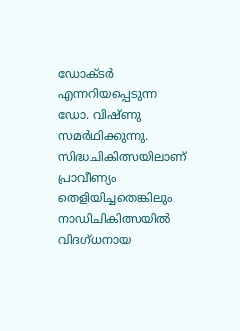ഡോക്ടര്‍ എന്നറിയപ്പെടുന്ന ഡോ. വിഷ്ണു സമര്‍ഥിക്കുന്നു. സിദ്ധചികിത്സയിലാണ് പ്രാവീണ്യം തെളിയിച്ചതെങ്കിലും നാഡിചികിത്സയില്‍ വിദഗ്ധനായ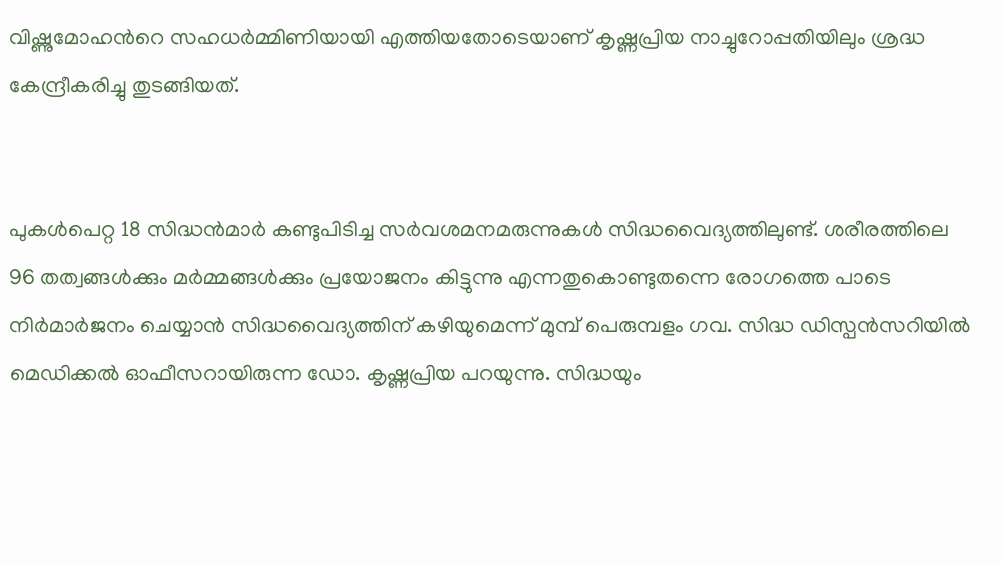വിഷ്ണുമോഹന്‍റെ സഹധര്‍മ്മിണിയായി എത്തിയതോടെയാണ് കൃഷ്ണപ്രിയ നാച്ചുറോപ്പതിയിലും ശ്രദ്ധ കേന്ദ്രീകരിച്ചു തുടങ്ങിയത്.


പുകള്‍പെറ്റ 18 സിദ്ധന്‍മാര്‍ കണ്ടുപിടിച്ച സര്‍വശമനമരുന്നുകള്‍ സിദ്ധവൈദ്യത്തിലുണ്ട്. ശരീരത്തിലെ 96 തത്വങ്ങള്‍ക്കും മര്‍മ്മങ്ങള്‍ക്കും പ്രയോജനം കിട്ടുന്നു എന്നതുകൊണ്ടുതന്നെ രോഗത്തെ പാടെ നിര്‍മാര്‍ജനം ചെയ്യാന്‍ സിദ്ധവൈദ്യത്തിന് കഴിയുമെന്ന് മുമ്പ് പെരുമ്പളം ഗവ. സിദ്ധ ഡിസ്പന്‍സറിയില്‍ മെഡിക്കല്‍ ഓഫീസറായിരുന്ന ഡോ. കൃഷ്ണപ്രിയ പറയുന്നു. സിദ്ധയും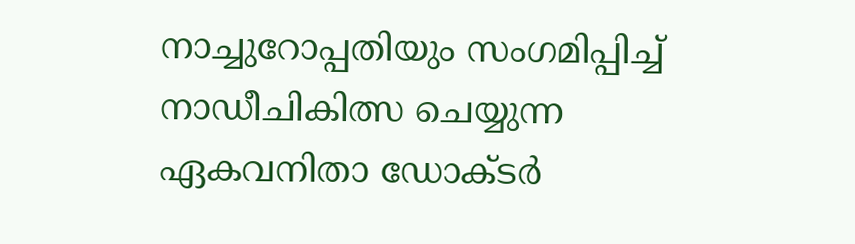നാച്ചുറോപ്പതിയും സംഗമിപ്പിച്ച് നാഡീചികിത്സ ചെയ്യുന്ന ഏകവനിതാ ഡോക്ടര്‍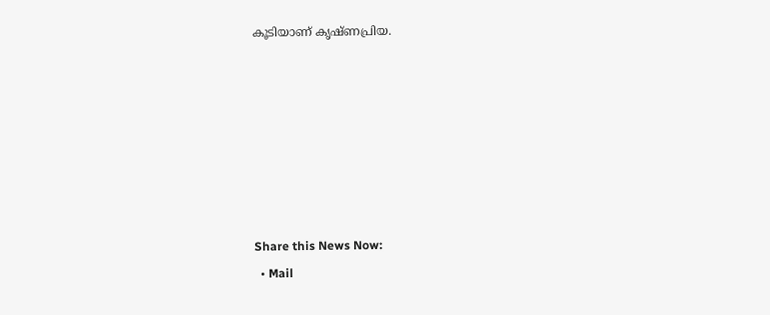കൂടിയാണ് കൃഷ്ണപ്രിയ.







Share this News Now:
  • Mail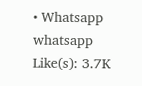• Whatsapp whatsapp
Like(s): 3.7K